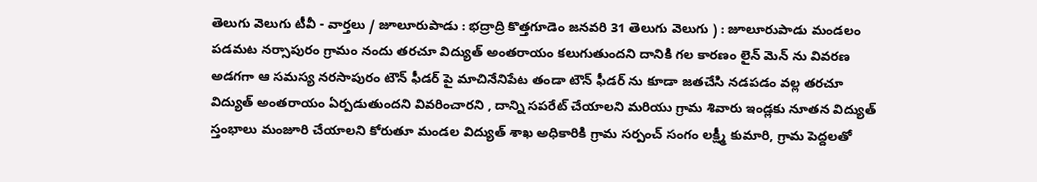తెలుగు వెలుగు టీవీ - వార్తలు / జూలూరుపాడు : భద్రాద్రి కొత్తగూడెం జనవరి 31 తెలుగు వెలుగు ) : జూలూరుపాడు మండలం పడమట నర్సాపురం గ్రామం నందు తరచూ విద్యుత్ అంతరాయం కలుగుతుందని దానికి గల కారణం లైన్ మెన్ ను వివరణ అడగగా ఆ సమస్య నరసాపురం టౌన్ ఫీడర్ పై మాచినేనిపేట తండా టౌన్ ఫీడర్ ను కూడా జతచేసి నడపడం వల్ల తరచూ విద్యుత్ అంతరాయం ఏర్పడుతుందని వివరించారని , దాన్ని సపరేట్ చేయాలని మరియు గ్రామ శివారు ఇండ్లకు నూతన విద్యుత్ స్తంభాలు మంజూరి చేయాలని కోరుతూ మండల విద్యుత్ శాఖ అధికారికి గ్రామ సర్పంచ్ సంగం లక్ష్మీ కుమారి, గ్రామ పెద్దలతో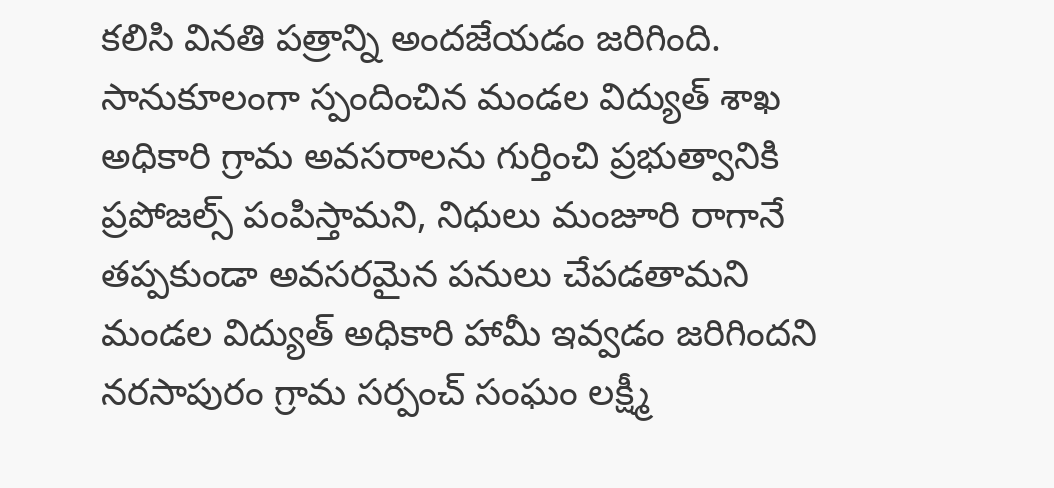కలిసి వినతి పత్రాన్ని అందజేయడం జరిగింది. సానుకూలంగా స్పందించిన మండల విద్యుత్ శాఖ అధికారి గ్రామ అవసరాలను గుర్తించి ప్రభుత్వానికి ప్రపోజల్స్ పంపిస్తామని, నిధులు మంజూరి రాగానే తప్పకుండా అవసరమైన పనులు చేపడతామని మండల విద్యుత్ అధికారి హామీ ఇవ్వడం జరిగిందని నరసాపురం గ్రామ సర్పంచ్ సంఘం లక్ష్మీ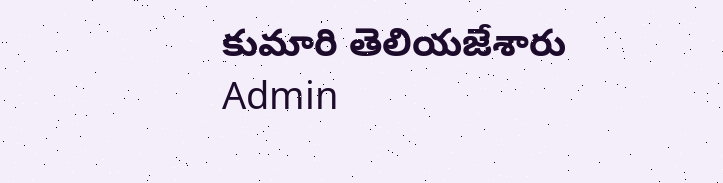కుమారి తెలియజేశారు
Admin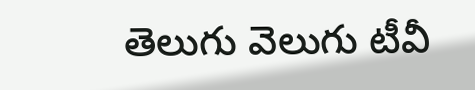తెలుగు వెలుగు టీవీ